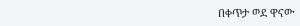በቀጥታ ወደ ዋናው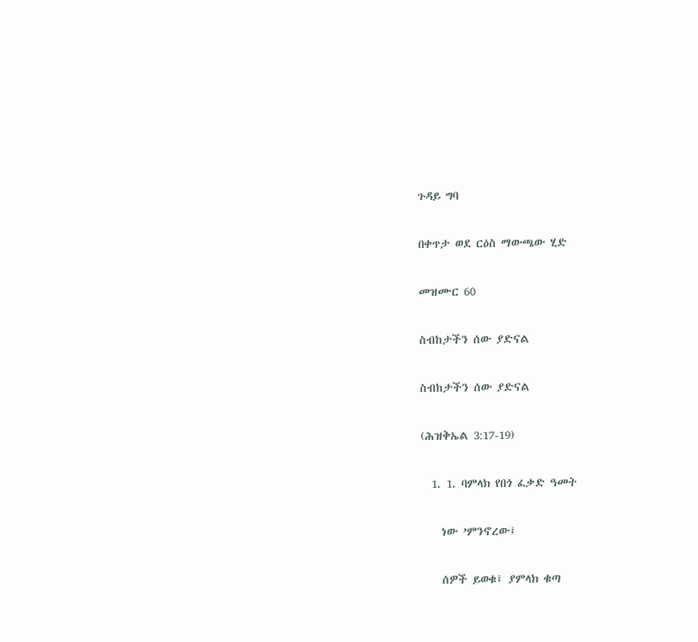ጉዳይ ግባ

በቀጥታ ወደ ርዕስ ማውጫው ሂድ

መዝሙር 60

ስብከታችን ሰው ያድናል

ስብከታችን ሰው ያድናል

(ሕዝቅኤል 3:17-19)

  1. 1. ባምላክ የበጎ ፈቃድ ዓመት

    ነው ’ምንኖረው፤

    ሰዎች ይወቁ፤ ያምላክ ቁጣ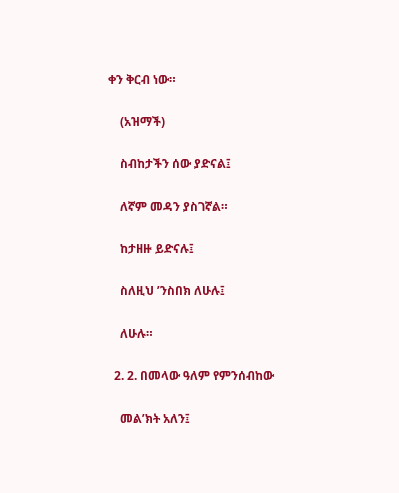ቀን ቅርብ ነው።

    (አዝማች)

    ስብከታችን ሰው ያድናል፤

    ለኛም መዳን ያስገኛል።

    ከታዘዙ ይድናሉ፤

    ስለዚህ ’ንስበክ ለሁሉ፤

    ለሁሉ።

  2. 2. በመላው ዓለም የምንሰብከው

    መል’ክት አለን፤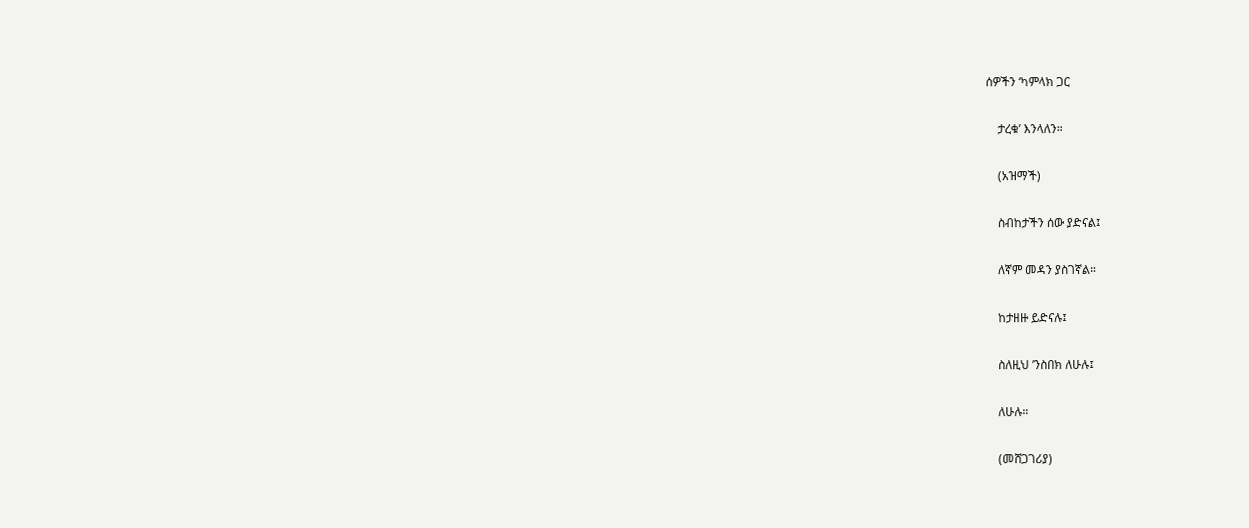ሰዎችን ‘ካምላክ ጋር

    ታረቁ’ እንላለን።

    (አዝማች)

    ስብከታችን ሰው ያድናል፤

    ለኛም መዳን ያስገኛል።

    ከታዘዙ ይድናሉ፤

    ስለዚህ ’ንስበክ ለሁሉ፤

    ለሁሉ።

    (መሸጋገሪያ)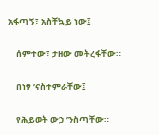አፋጣኝ፣ አስቸኳይ ነው፤

    ሰምተው፣ ታዘው መትረፋቸው።

    በነፃ ’ናስተምራቸው፤

    የሕይወት ውኃ ’ንስጣቸው።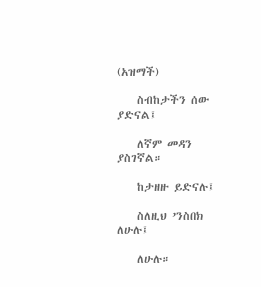(አዝማች)

    ስብከታችን ሰው ያድናል፤

    ለኛም መዳን ያስገኛል።

    ከታዘዙ ይድናሉ፤

    ስለዚህ ’ንስበክ ለሁሉ፤

    ለሁሉ።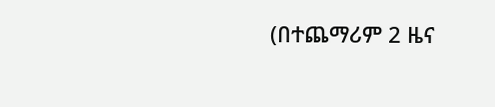(በተጨማሪም 2 ዜና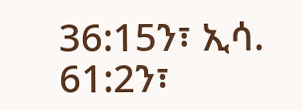36:15ን፣ ኢሳ. 61:2ን፣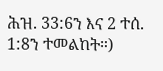ሕዝ. 33:6ን እና 2 ተሰ. 1:8ን ተመልከት።)